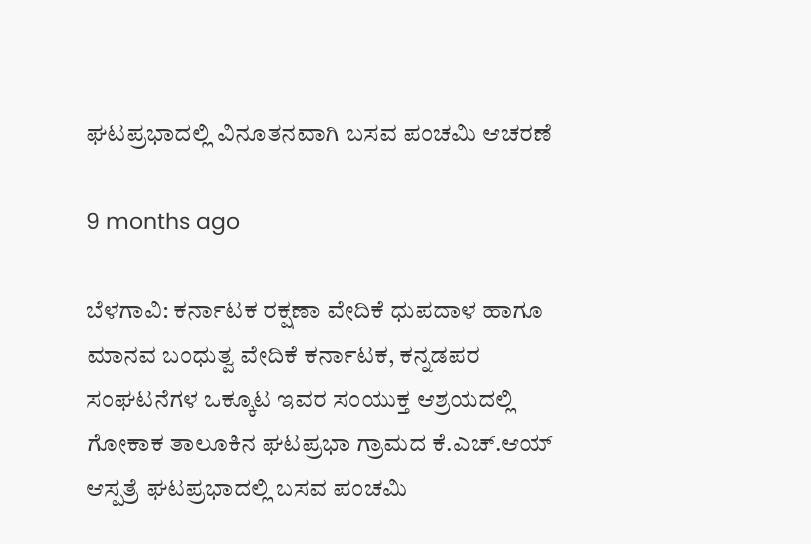ಘಟಪ್ರಭಾದಲ್ಲಿ ವಿನೂತನವಾಗಿ ಬಸವ ಪಂಚಮಿ ಆಚರಣೆ

9 months ago

ಬೆಳಗಾವಿ: ಕರ್ನಾಟಕ ರಕ್ಷಣಾ ವೇದಿಕೆ ಧುಪದಾಳ ಹಾಗೂ ಮಾನವ ಬಂಧುತ್ವ ವೇದಿಕೆ ಕರ್ನಾಟಕ, ಕನ್ನಡಪರ ಸಂಘಟನೆಗಳ ಒಕ್ಕೂಟ ಇವರ ಸಂಯುಕ್ತ ಆಶ್ರಯದಲ್ಲಿ ಗೋಕಾಕ ತಾಲೂಕಿನ ಘಟಪ್ರಭಾ ಗ್ರಾಮದ ಕೆ.ಎಚ್.ಆಯ್ ಆಸ್ಪತ್ರೆ ಘಟಪ್ರಭಾದಲ್ಲಿ ಬಸವ ಪಂಚಮಿ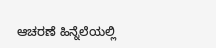ಆಚರಣೆ ಹಿನ್ನೆಲೆಯಲ್ಲಿ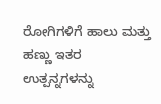ರೋಗಿಗಳಿಗೆ ಹಾಲು ಮತ್ತು ಹಣ್ಣು ಇತರ ಉತ್ಪನ್ನಗಳನ್ನು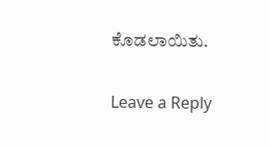ಕೊಡಲಾಯಿತು.

Leave a Reply